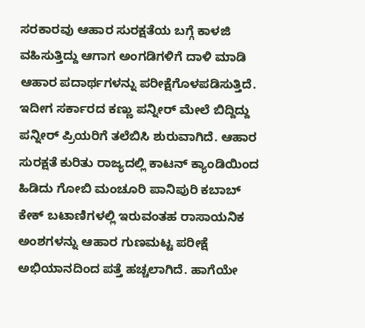ಸರಕಾರವು ಆಹಾರ ಸುರಕ್ಷತೆಯ ಬಗ್ಗೆ ಕಾಳಜಿ ವಹಿಸುತ್ತಿದ್ದು ಆಗಾಗ ಅಂಗಡಿಗಳಿಗೆ ದಾಳಿ ಮಾಡಿ ಆಹಾರ ಪದಾರ್ಥಗಳನ್ನು ಪರೀಕ್ಷೆಗೊಳಪಡಿಸುತ್ತಿದೆ. ಇದೀಗ ಸರ್ಕಾರದ ಕಣ್ಣು ಪನ್ನೀರ್ ಮೇಲೆ ಬಿದ್ದಿದ್ದು ಪನ್ನೀರ್ ಪ್ರಿಯರಿಗೆ ತಲೆಬಿಸಿ ಶುರುವಾಗಿದೆ. ಆಹಾರ ಸುರಕ್ಷತೆ ಕುರಿತು ರಾಜ್ಯದಲ್ಲಿ ಕಾಟನ್ ಕ್ಯಾಂಡಿಯಿಂದ ಹಿಡಿದು ಗೋಬಿ ಮಂಚೂರಿ ಪಾನಿಪುರಿ ಕಬಾಬ್ ಕೇಕ್ ಬಟಾಣಿಗಳಲ್ಲಿ ಇರುವಂತಹ ರಾಸಾಯನಿಕ ಅಂಶಗಳನ್ನು ಆಹಾರ ಗುಣಮಟ್ಟ ಪರೀಕ್ಷೆ ಅಭಿಯಾನದಿಂದ ಪತ್ತೆ ಹಚ್ಚಲಾಗಿದೆ. ಹಾಗೆಯೇ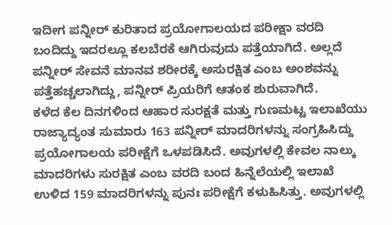ಇದೀಗ ಪನ್ನೀರ್ ಕುರಿತಾದ ಪ್ರಯೋಗಾಲಯದ ಪರೀಕ್ಷಾ ವರದಿ ಬಂದಿದ್ದು ಇದರಲ್ಲೂ ಕಲಬೆರಕೆ ಆಗಿರುವುದು ಪತ್ತೆಯಾಗಿದೆ. ಅಲ್ಲದೆ ಪನ್ನೀರ್ ಸೇವನೆ ಮಾನವ ಶರೀರಕ್ಕೆ ಅಸುರಕ್ಷಿತ ಎಂಬ ಅಂಶವನ್ನು ಪತ್ತೆಹಚ್ಚಲಾಗಿದ್ದು, ಪನ್ನೀರ್ ಪ್ರಿಯರಿಗೆ ಆತಂಕ ಶುರುವಾಗಿದೆ.
ಕಳೆದ ಕೆಲ ದಿನಗಳಿಂದ ಆಹಾರ ಸುರಕ್ಷತೆ ಮತ್ತು ಗುಣಮಟ್ಟ ಇಲಾಖೆಯು ರಾಜ್ಯಾದ್ಯಂತ ಸುಮಾರು 163 ಪನ್ನೀರ್ ಮಾದರಿಗಳನ್ನು ಸಂಗ್ರಹಿಸಿದ್ದು ಪ್ರಯೋಗಾಲಯ ಪರೀಕ್ಷೆಗೆ ಒಳಪಡಿಸಿದೆ. ಅವುಗಳಲ್ಲಿ ಕೇವಲ ನಾಲ್ಕು ಮಾದರಿಗಳು ಸುರಕ್ಷಿತ ಎಂಬ ವರದಿ ಬಂದ ಹಿನ್ನೆಲೆಯಲ್ಲಿ ಇಲಾಖೆ ಉಳಿದ 159 ಮಾದರಿಗಳನ್ನು ಪುನಃ ಪರೀಕ್ಷೆಗೆ ಕಳುಹಿಸಿತ್ತು. ಅವುಗಳಲ್ಲಿ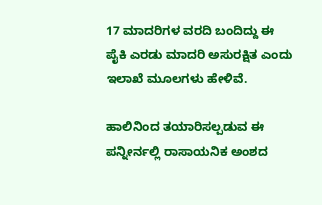17 ಮಾದರಿಗಳ ವರದಿ ಬಂದಿದ್ದು ಈ ಪೈಕಿ ಎರಡು ಮಾದರಿ ಅಸುರಕ್ಷಿತ ಎಂದು ಇಲಾಖೆ ಮೂಲಗಳು ಹೇಳಿವೆ.

ಹಾಲಿನಿಂದ ತಯಾರಿಸಲ್ಪಡುವ ಈ ಪನ್ನೀರ್ನಲ್ಲಿ ರಾಸಾಯನಿಕ ಅಂಶದ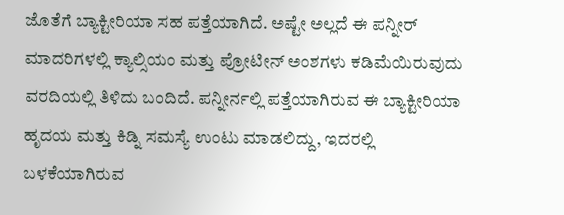ಜೊತೆಗೆ ಬ್ಯಾಕ್ಟೀರಿಯಾ ಸಹ ಪತ್ತೆಯಾಗಿದೆ. ಅಷ್ಟೇ ಅಲ್ಲದೆ ಈ ಪನ್ನೀರ್ ಮಾದರಿಗಳಲ್ಲಿ ಕ್ಯಾಲ್ಸಿಯಂ ಮತ್ತು ಪ್ರೋಟೀನ್ ಅಂಶಗಳು ಕಡಿಮೆಯಿರುವುದು ವರದಿಯಲ್ಲಿ ತಿಳಿದು ಬಂದಿದೆ. ಪನ್ನೀರ್ನಲ್ಲಿ ಪತ್ತೆಯಾಗಿರುವ ಈ ಬ್ಯಾಕ್ಟೀರಿಯಾ ಹೃದಯ ಮತ್ತು ಕಿಡ್ನಿ ಸಮಸ್ಯೆ ಉಂಟು ಮಾಡಲಿದ್ದು, ಇದರಲ್ಲಿ ಬಳಕೆಯಾಗಿರುವ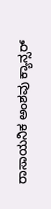ರಾಸಾಯನಿಕ ಅಂಶವು ಕ್ಯಾನ್ಸರ್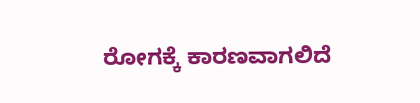ರೋಗಕ್ಕೆ ಕಾರಣವಾಗಲಿದೆ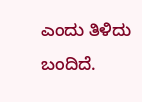ಎಂದು ತಿಳಿದು ಬಂದಿದೆ.